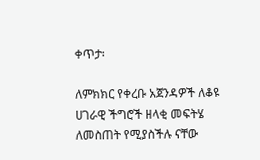ቀጥታ፡

ለምክክር የቀረቡ አጀንዳዎች ለቆዩ ሀገራዊ ችግሮች ዘላቂ መፍትሄ ለመስጠት የሚያስችሉ ናቸው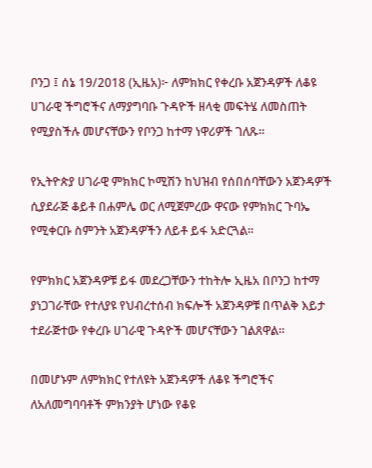ቦንጋ ፤ ሰኔ 19/2018 (ኢዜአ)፦ ለምክክር የቀረቡ አጀንዳዎች ለቆዩ ሀገራዊ ችግሮችና ለማያግባቡ ጉዳዮች ዘላቂ መፍትሄ ለመስጠት የሚያስችሉ መሆናቸውን የቦንጋ ከተማ ነዋሪዎች ገለጹ።

የኢትዮጵያ ሀገራዊ ምክክር ኮሚሽን ከህዝብ የሰበሰባቸውን አጀንዳዎች ሲያደራጅ ቆይቶ በሐምሌ ወር ለሚጀምረው ዋናው የምክክር ጉባኤ የሚቀርቡ ስምንት አጀንዳዎችን ለይቶ ይፋ አድርጓል።

የምክክር አጀንዳዎቹ ይፋ መደረጋቸውን ተከትሎ ኢዜአ በቦንጋ ከተማ ያነጋገራቸው የተለያዩ የህብረተሰብ ክፍሎች አጀንዳዎቹ በጥልቅ እይታ ተደራጅተው የቀረቡ ሀገራዊ ጉዳዮች መሆናቸውን ገልጸዋል።

በመሆኑም ለምክክር የተለዩት አጀንዳዎች ለቆዩ ችግሮችና ለአለመግባባቶች ምክንያት ሆነው የቆዩ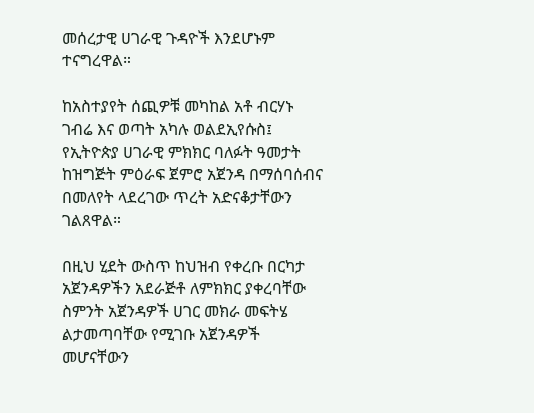መሰረታዊ ሀገራዊ ጉዳዮች እንደሆኑም ተናግረዋል።

ከአስተያየት ሰጪዎቹ መካከል አቶ ብርሃኑ ገብሬ እና ወጣት አካሉ ወልደኢየሱስ፤ የኢትዮጵያ ሀገራዊ ምክክር ባለፉት ዓመታት ከዝግጅት ምዕራፍ ጀምሮ አጀንዳ በማሰባሰብና በመለየት ላደረገው ጥረት አድናቆታቸውን ገልጸዋል።

በዚህ ሂደት ውስጥ ከህዝብ የቀረቡ በርካታ አጀንዳዎችን አደራጅቶ ለምክክር ያቀረባቸው ስምንት አጀንዳዎች ሀገር መክራ መፍትሄ ልታመጣባቸው የሚገቡ አጀንዳዎች መሆናቸውን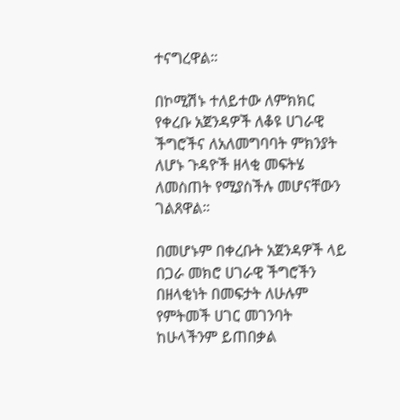ተናግረዋል።

በኮሚሽኑ ተለይተው ለምክክር የቀረቡ አጀንዳዎች ለቆዩ ሀገራዊ ችግሮችና ለአለመግባባት ምክንያት ለሆኑ ጉዳዮች ዘላቂ መፍትሄ ለመስጠት የሚያስችሉ መሆናቸውን ገልጸዋል።

በመሆኑም በቀረቡት አጀንዳዎች ላይ በጋራ መክሮ ሀገራዊ ችግሮችን በዘላቂነት በመፍታት ለሁሉም የምትመች ሀገር መገንባት ከሁላችንም ይጠበቃል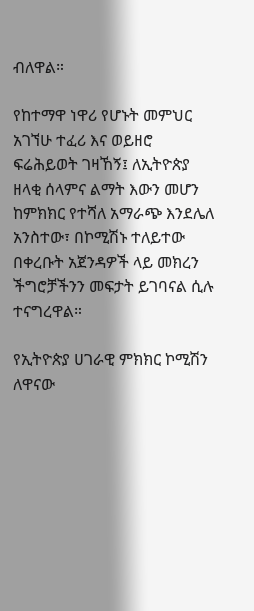ብለዋል።

የከተማዋ ነዋሪ የሆኑት መምህር አገኘሁ ተፈሪ እና ወይዘሮ ፍሬሕይወት ገዛኸኝ፤ ለኢትዮጵያ ዘላቂ ሰላምና ልማት እውን መሆን ከምክክር የተሻለ አማራጭ እንደሌለ አንስተው፣ በኮሚሽኑ ተለይተው በቀረቡት አጀንዳዎች ላይ መክረን ችግሮቻችንን መፍታት ይገባናል ሲሉ ተናግረዋል።

የኢትዮጵያ ሀገራዊ ምክክር ኮሚሽን ለዋናው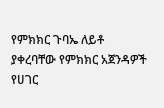የምክክር ጉባኤ ለይቶ ያቀረባቸው የምክክር አጀንዳዎች የሀገር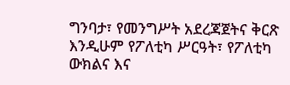ግንባታ፣ የመንግሥት አደረጃጀትና ቅርጽ እንዲሁም የፖለቲካ ሥርዓት፣ የፖለቲካ ውክልና እና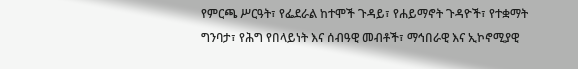የምርጫ ሥርዓት፣ የፌደራል ከተሞች ጉዳይ፣ የሐይማኖት ጉዳዮች፣ የተቋማት ግንባታ፣ የሕግ የበላይነት እና ሰብዓዊ መብቶች፣ ማኅበራዊ እና ኢኮኖሚያዊ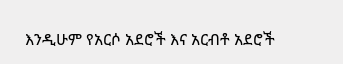እንዲሁም የአርሶ አደሮች እና አርብቶ አደሮች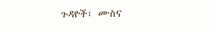ጉዳዮች፣ ሙስና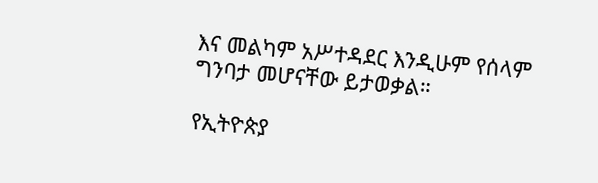እና መልካም አሥተዳደር እንዲሁም የሰላም ግንባታ መሆናቸው ይታወቃል።

የኢትዮጵያ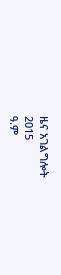ዜና አገልግሎት
2015
ዓ.ም